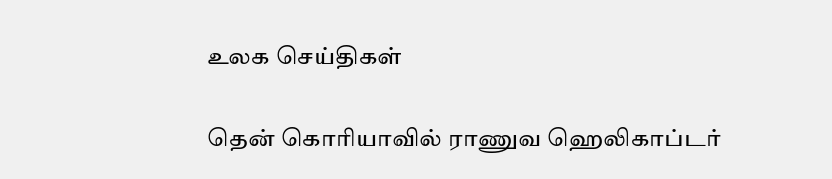உலக செய்திகள்

தென் கொரியாவில் ராணுவ ஹெலிகாப்டர்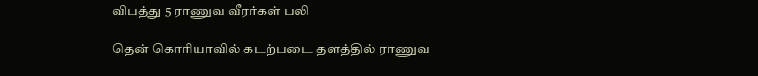விபத்து 5 ராணுவ வீரர்கள் பலி

தென் கொரியாவில் கடற்படை தளத்தில் ராணுவ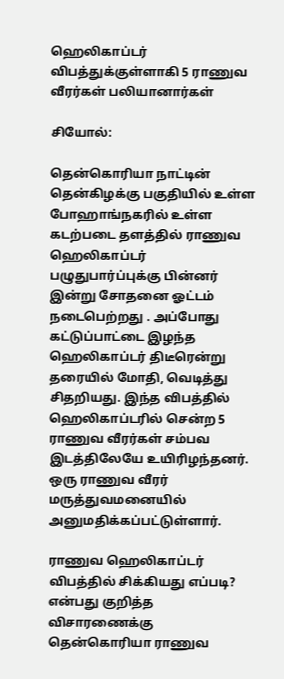ஹெலிகாப்டர் விபத்துக்குள்ளாகி 5 ராணுவ வீரர்கள் பலியானார்கள்

சியோல்:

தென்கொரியா நாட்டின் தென்கிழக்கு பகுதியில் உள்ள போஹாங்நகரில் உள்ள கடற்படை தளத்தில் ராணுவ ஹெலிகாப்டர் பழுதுபார்ப்புக்கு பின்னர் இன்று சோதனை ஓட்டம் நடைபெற்றது . அப்போது கட்டுப்பாட்டை இழந்த ஹெலிகாப்டர் திடீரென்று தரையில் மோதி, வெடித்து சிதறியது. இந்த விபத்தில் ஹெலிகாப்டரில் சென்ற 5 ராணுவ வீரர்கள் சம்பவ இடத்திலேயே உயிரிழந்தனர். ஒரு ராணுவ வீரர் மருத்துவமனையில் அனுமதிக்கப்பட்டுள்ளார்.

ராணுவ ஹெலிகாப்டர் விபத்தில் சிக்கியது எப்படி? என்பது குறித்த விசாரணைக்கு தென்கொரியா ராணுவ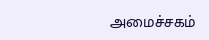அமைச்சகம்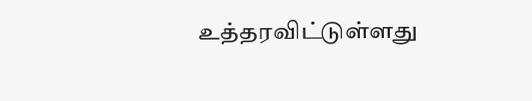உத்தரவிட்டுள்ளது